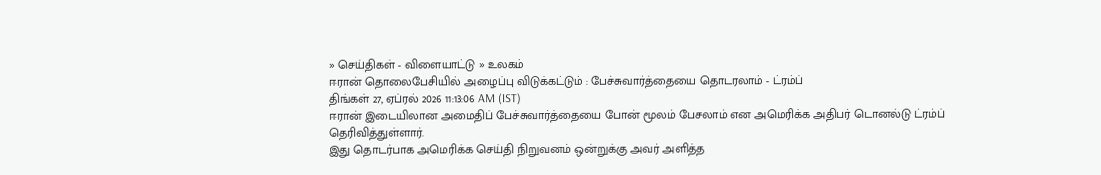» செய்திகள் - விளையாட்டு » உலகம்
ஈரான் தொலைபேசியில் அழைப்பு விடுக்கட்டும் : பேச்சுவார்த்தையை தொடரலாம் - ட்ரம்ப்
திங்கள் 27, ஏப்ரல் 2026 11:13:06 AM (IST)
ஈரான் இடையிலான அமைதிப் பேச்சுவார்த்தையை போன் மூலம் பேசலாம் என அமெரிக்க அதிபர் டொனல்டு ட்ரம்ப் தெரிவித்துள்ளார்.
இது தொடர்பாக அமெரிக்க செய்தி நிறுவனம் ஒன்றுக்கு அவர் அளித்த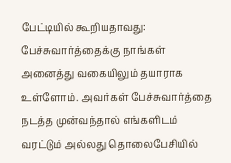பேட்டியில் கூறியதாவது: பேச்சுவார்த்தைக்கு நாங்கள் அனைத்து வகையிலும் தயாராக உள்ளோம். அவர்கள் பேச்சுவார்த்தை நடத்த முன்வந்தால் எங்களிடம் வரட்டும் அல்லது தொலைபேசியில்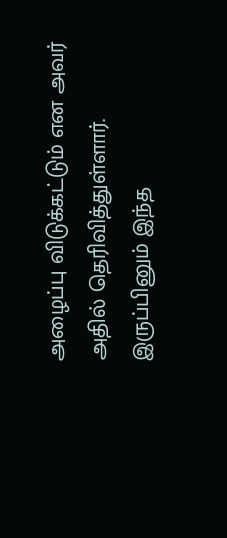அழைப்பு விடுக்கட்டும் என அவர் அதில் தெரிவித்துள்ளார். இருப்பினும் இந்த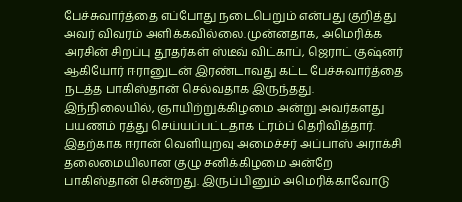பேச்சுவார்த்தை எப்போது நடைபெறும் என்பது குறித்து அவர் விவரம் அளிக்கவில்லை.முன்னதாக, அமெரிக்க அரசின் சிறப்பு தூதர்கள் ஸ்டீவ் விட்காப், ஜெராட் குஷ்னர் ஆகியோர் ஈரானுடன் இரண்டாவது கட்ட பேச்சுவார்த்தை நடத்த பாகிஸ்தான் செல்வதாக இருந்தது. இந்நிலையில், ஞாயிற்றுக்கிழமை அன்று அவர்களது பயணம் ரத்து செய்யப்பட்டதாக ட்ரம்ப் தெரிவித்தார். இதற்காக ஈரான் வெளியுறவு அமைச்சர் அப்பாஸ் அராக்சி தலைமையிலான குழு சனிக்கிழமை அன்றே பாகிஸ்தான் சென்றது. இருப்பினும் அமெரிக்காவோடு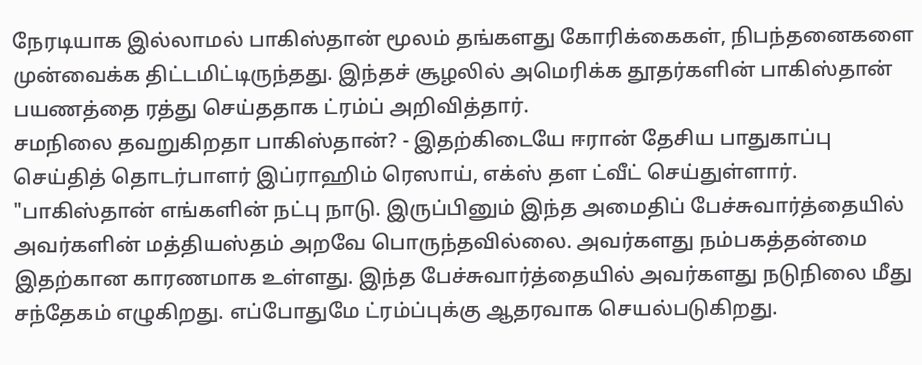நேரடியாக இல்லாமல் பாகிஸ்தான் மூலம் தங்களது கோரிக்கைகள், நிபந்தனைகளை முன்வைக்க திட்டமிட்டிருந்தது. இந்தச் சூழலில் அமெரிக்க தூதர்களின் பாகிஸ்தான் பயணத்தை ரத்து செய்ததாக ட்ரம்ப் அறிவித்தார்.
சமநிலை தவறுகிறதா பாகிஸ்தான்? - இதற்கிடையே ஈரான் தேசிய பாதுகாப்பு செய்தித் தொடர்பாளர் இப்ராஹிம் ரெஸாய், எக்ஸ் தள ட்வீட் செய்துள்ளார். "பாகிஸ்தான் எங்களின் நட்பு நாடு. இருப்பினும் இந்த அமைதிப் பேச்சுவார்த்தையில் அவர்களின் மத்தியஸ்தம் அறவே பொருந்தவில்லை. அவர்களது நம்பகத்தன்மை இதற்கான காரணமாக உள்ளது. இந்த பேச்சுவார்த்தையில் அவர்களது நடுநிலை மீது சந்தேகம் எழுகிறது. எப்போதுமே ட்ரம்ப்புக்கு ஆதரவாக செயல்படுகிறது.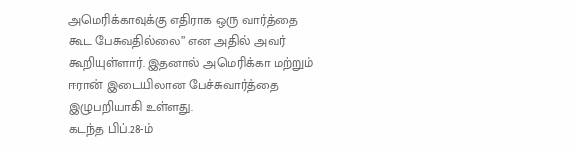அமெரிக்காவுக்கு எதிராக ஒரு வார்த்தை கூட பேசுவதில்லை” என அதில் அவர் கூறியுள்ளார். இதனால் அமெரிக்கா மற்றும் ஈரான் இடையிலான பேச்சுவார்த்தை இழுபறியாகி உள்ளது.
கடந்த பிப்.28-ம்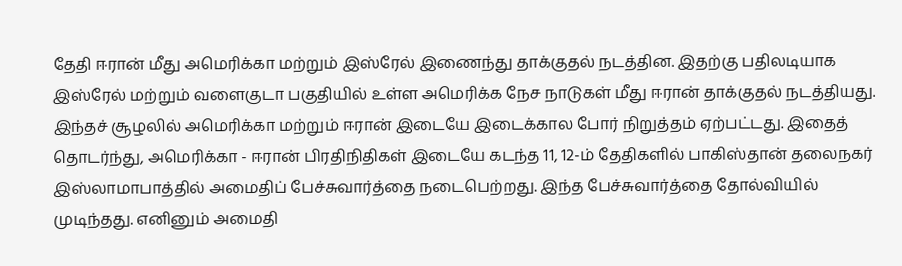தேதி ஈரான் மீது அமெரிக்கா மற்றும் இஸ்ரேல் இணைந்து தாக்குதல் நடத்தின. இதற்கு பதிலடியாக இஸ்ரேல் மற்றும் வளைகுடா பகுதியில் உள்ள அமெரிக்க நேச நாடுகள் மீது ஈரான் தாக்குதல் நடத்தியது. இந்தச் சூழலில் அமெரிக்கா மற்றும் ஈரான் இடையே இடைக்கால போர் நிறுத்தம் ஏற்பட்டது. இதைத் தொடர்ந்து, அமெரிக்கா - ஈரான் பிரதிநிதிகள் இடையே கடந்த 11, 12-ம் தேதிகளில் பாகிஸ்தான் தலைநகர் இஸ்லாமாபாத்தில் அமைதிப் பேச்சுவார்த்தை நடைபெற்றது. இந்த பேச்சுவார்த்தை தோல்வியில் முடிந்தது. எனினும் அமைதி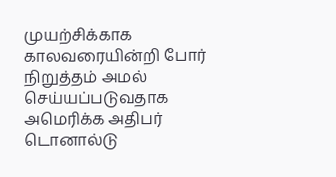முயற்சிக்காக காலவரையின்றி போர் நிறுத்தம் அமல் செய்யப்படுவதாக அமெரிக்க அதிபர் டொனால்டு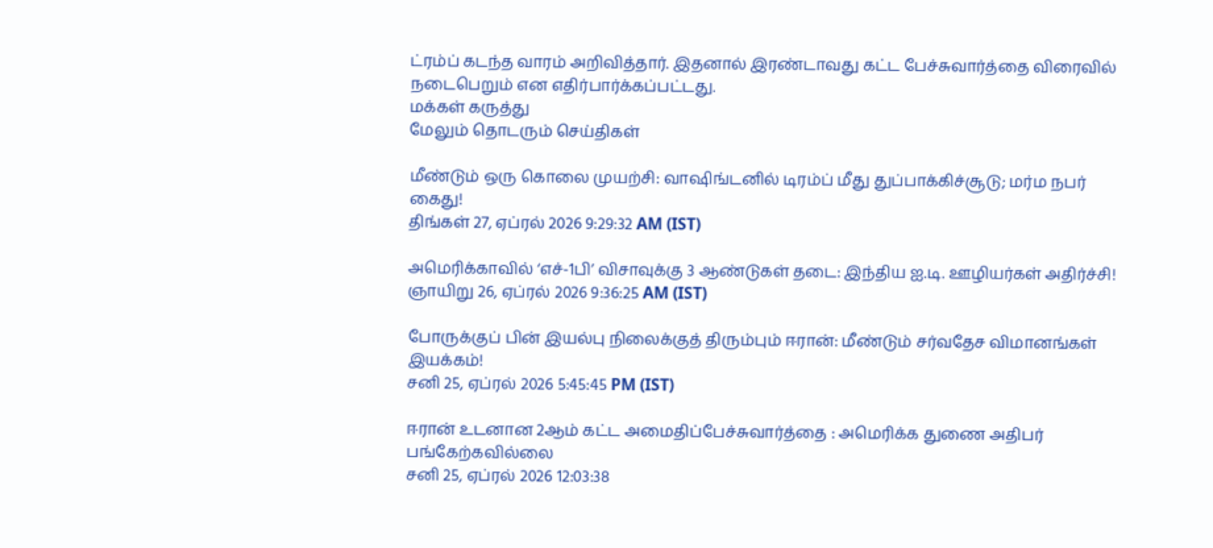ட்ரம்ப் கடந்த வாரம் அறிவித்தார். இதனால் இரண்டாவது கட்ட பேச்சுவார்த்தை விரைவில் நடைபெறும் என எதிர்பார்க்கப்பட்டது.
மக்கள் கருத்து
மேலும் தொடரும் செய்திகள்

மீண்டும் ஒரு கொலை முயற்சி: வாஷிங்டனில் டிரம்ப் மீது துப்பாக்கிச்சூடு; மர்ம நபர் கைது!
திங்கள் 27, ஏப்ரல் 2026 9:29:32 AM (IST)

அமெரிக்காவில் ‘எச்-1பி’ விசாவுக்கு 3 ஆண்டுகள் தடை: இந்திய ஐ.டி. ஊழியர்கள் அதிர்ச்சி!
ஞாயிறு 26, ஏப்ரல் 2026 9:36:25 AM (IST)

போருக்குப் பின் இயல்பு நிலைக்குத் திரும்பும் ஈரான்: மீண்டும் சர்வதேச விமானங்கள் இயக்கம்!
சனி 25, ஏப்ரல் 2026 5:45:45 PM (IST)

ஈரான் உடனான 2ஆம் கட்ட அமைதிப்பேச்சுவார்த்தை : அமெரிக்க துணை அதிபர் பங்கேற்கவில்லை
சனி 25, ஏப்ரல் 2026 12:03:38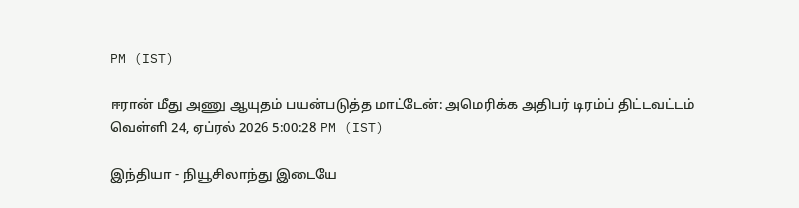PM (IST)

ஈரான் மீது அணு ஆயுதம் பயன்படுத்த மாட்டேன்: அமெரிக்க அதிபர் டிரம்ப் திட்டவட்டம்
வெள்ளி 24, ஏப்ரல் 2026 5:00:28 PM (IST)

இந்தியா - நியூசிலாந்து இடையே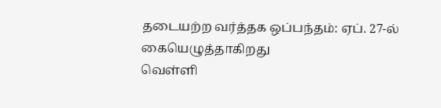தடையற்ற வர்த்தக ஒப்பந்தம்: ஏப். 27-ல் கையெழுத்தாகிறது
வெள்ளி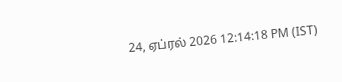24, ஏப்ரல் 2026 12:14:18 PM (IST)